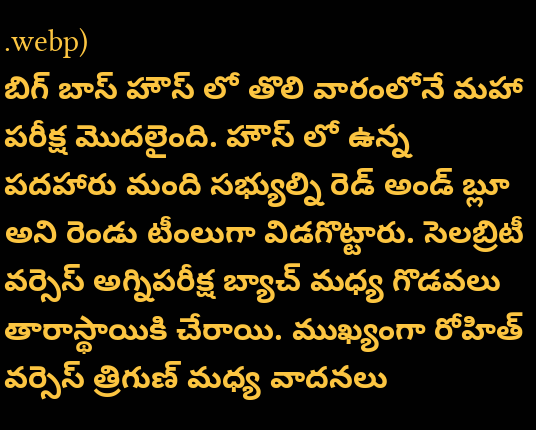.webp)
బిగ్ బాస్ హౌస్ లో తొలి వారంలోనే మహా పరీక్ష మొదలైంది. హౌస్ లో ఉన్న పదహారు మంది సభ్యుల్ని రెడ్ అండ్ బ్లూ అని రెండు టీంలుగా విడగొట్టారు. సెలబ్రిటీ వర్సెస్ అగ్నిపరీక్ష బ్యాచ్ మధ్య గొడవలు తారాస్థాయికి చేరాయి. ముఖ్యంగా రోహిత్ వర్సెస్ త్రిగుణ్ మధ్య వాదనలు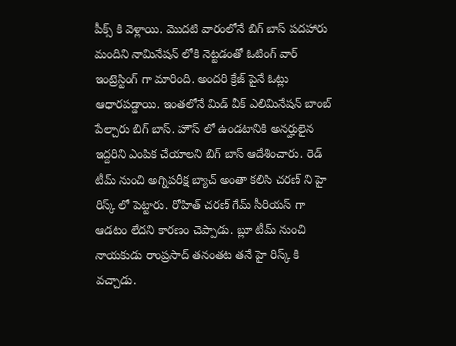పీక్స్ కి వెళ్లాయి. మొదటి వారంలోనే బిగ్ బాస్ పదహారు మందిని నామినేషన్ లోకి నెట్టడంతో ఓటింగ్ వార్ ఇంట్రెస్టింగ్ గా మారింది. అందరి క్రేజ్ పైనే ఓట్లు ఆధారపడ్డాయి. ఇంతలోనే మిడ్ వీక్ ఎలిమినేషన్ బాంబ్ పేల్చారు బిగ్ బాస్. హౌస్ లో ఉండటానికి అనర్హులైన ఇద్దరిని ఎంపిక చేయాలని బిగ్ బాస్ ఆదేశించారు. రెడ్ టీమ్ నుంచి అగ్నిపరీక్ష బ్యాచ్ అంతా కలిసి చరణ్ ని హై రిస్క్ లో పెట్టారు. రోహిత్ చరణ్ గేమ్ సీరియస్ గా ఆడటం లేదని కారణం చెప్పాడు. బ్లూ టీమ్ నుంచి నాయకుడు రాంప్రసాద్ తనంతట తనే హై రిస్క్ కి వచ్చాడు.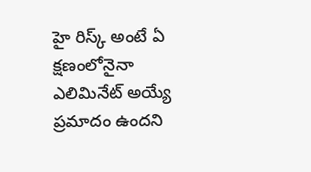హై రిస్క్ అంటే ఏ క్షణంలోనైనా ఎలిమినేట్ అయ్యే ప్రమాదం ఉందని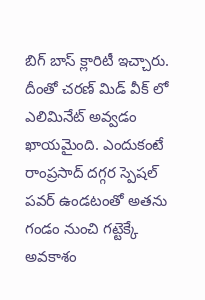బిగ్ బాస్ క్లారిటీ ఇచ్చారు. దీంతో చరణ్ మిడ్ వీక్ లో ఎలిమినేట్ అవ్వడం ఖాయమైంది. ఎందుకంటే రాంప్రసాద్ దగ్గర స్పెషల్ పవర్ ఉండటంతో అతను గండం నుంచి గట్టెక్కే అవకాశం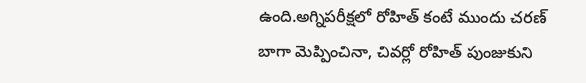ఉంది.అగ్నిపరీక్షలో రోహిత్ కంటే ముందు చరణ్ బాగా మెప్పించినా, చివర్లో రోహిత్ పుంజుకుని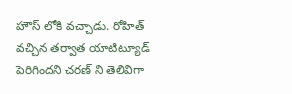హౌస్ లోకి వచ్చాడు. రోహిత్ వచ్చిన తర్వాత యాటిట్యూడ్ పెరిగిందని చరణ్ ని తెలివిగా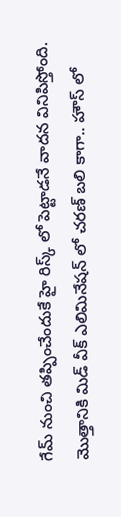గేమ్ నుంచి తప్పించేందుకే హై రిస్క్ లో పెట్టాడనే వాదన వినిపిస్తోంది.
మొత్తానికి మిడ్ వీక్ ఎలిమినేషన్ లో చరణ్ బలి కాగా.. హౌస్ లో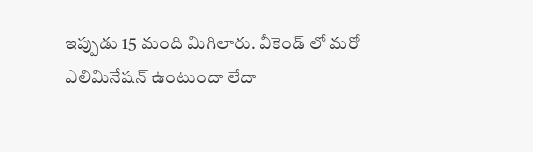ఇప్పుడు 15 మంది మిగిలారు. వీకెండ్ లో మరో ఎలిమినేషన్ ఉంటుందా లేదా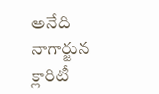అనేది నాగార్జున క్లారిటీ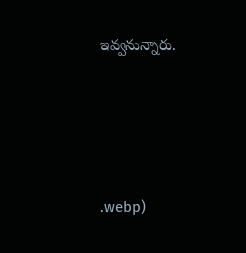ఇవ్వనున్నారు.





.webp)